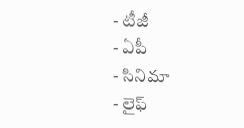- టీజీ
- ఏపీ
- సినిమా
- లైఫ్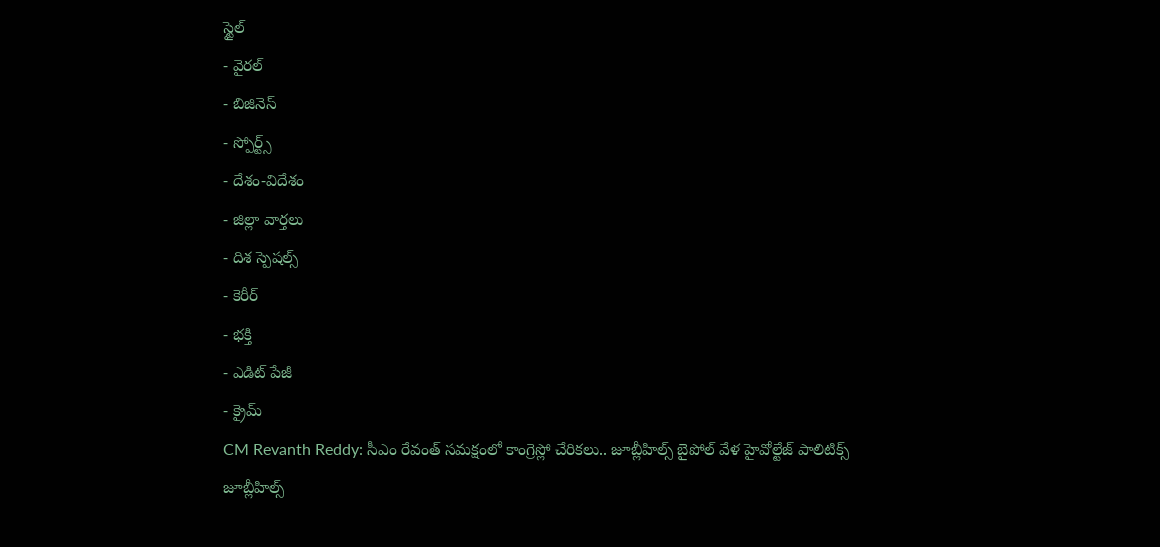స్టైల్
- వైరల్
- బిజినెస్
- స్పోర్ట్స్
- దేశం-విదేశం
- జిల్లా వార్తలు
- దిశ స్పెషల్స్
- కెరీర్
- భక్తి
- ఎడిట్ పేజీ
- క్రైమ్
CM Revanth Reddy: సీఎం రేవంత్ సమక్షంలో కాంగ్రెస్లో చేరికలు.. జూబ్లీహిల్స్ బైపోల్ వేళ హైవోల్టేజ్ పాలిటిక్స్
జూబ్లీహిల్స్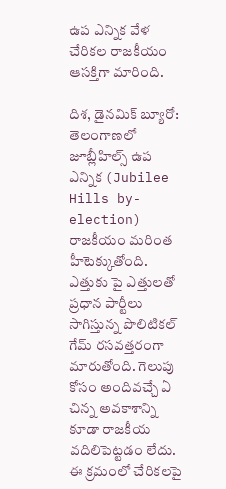ఉప ఎన్నిక వేళ చేరికల రాజకీయం ఆసక్తిగా మారింది.

దిశ, డైనమిక్ బ్యూరో: తెలంగాణలో జూబ్లీహిల్స్ ఉప ఎన్నిక (Jubilee Hills by-election) రాజకీయం మరింత హీటెక్కుతోంది. ఎత్తుకు పై ఎత్తులతో ప్రధాన పార్టీలు సాగిస్తున్న పొలిటికల్ గేమ్ రసవత్తరంగా మారుతోంది. గెలుపు కోసం అందివచ్చే ఏ చిన్న అవకాశాన్ని కూడా రాజకీయ వదిలిపెట్టడం లేదు. ఈ క్రమంలో చేరికలపై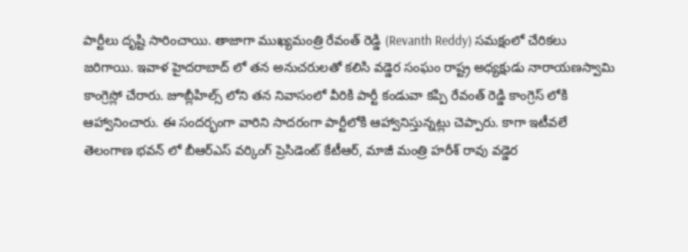పార్టీలు దృష్టి సారించాయి. తాజాగా ముఖ్యమంత్రి రేవంత్ రెడ్డి (Revanth Reddy) సమక్షంలో చేరికలు జరిగాయి. ఇవాళ హైదరాబాద్ లో తన అనుచరులతో కలిసి వడ్డెర సంఘం రాష్ట్ర అధ్యక్షుడు నారాయణస్వామి కాంగ్రెస్లో చేరారు. జూబ్లీహిల్స్ లోని తన నివాసంలో వీరికి పార్టీ కండువా కప్పి రేవంత్ రెడ్డి కాంగ్రెస్ లోకి ఆహ్వానించారు. ఈ సందర్భంగా వారిని సాదరంగా పార్టీలోకి ఆహ్వానిస్తున్నట్లు చెప్పారు. కాగా ఇటీవలే తెలంగాణ భవన్ లో బీఆర్ఎస్ వర్కింగ్ ప్రెసిడెంట్ కేటీఆర్, మాజీ మంత్రి హరీశ్ రావు వడ్డెర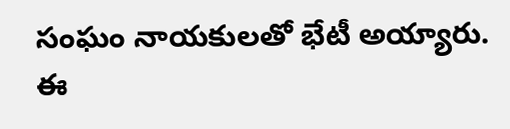సంఘం నాయకులతో భేటీ అయ్యారు. ఈ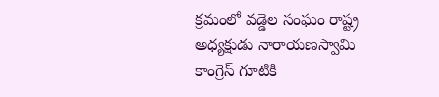క్రమంలో వడ్డెల సంఘం రాష్ట్ర అధ్యక్షుడు నారాయణస్వామి కాంగ్రెస్ గూటికి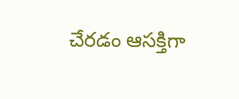చేరడం ఆసక్తిగా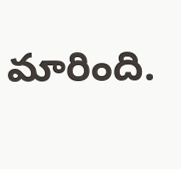మారింది.